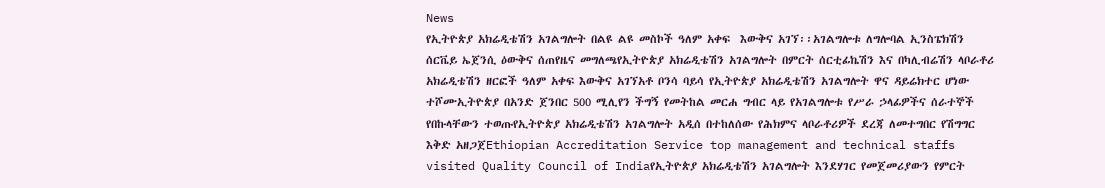News
የኢትዮጵያ አክሬዲቴሽን አገልግሎት በልዩ ልዩ መስኮች ዓለም አቀፍ  እውቅና አገኘ፡፡አገልግሎቱ ለግሎባል ኢንስፔክሽን ሰርቬይ ኤጀንሲ ዕውቅና ሰጠየዜና መግለጫየኢትዮጵያ አክሬዲቴሽን አገልግሎት በምርት ሰርቲፊኬሽን እና በካሊብሬሽን ላቦራቶሪ አክሬዲቴሽን ዘርፎች ዓለም አቀፍ እውቅና አገኘአቶ ቦንሳ ባይሳ የኢትዮጵያ አክሬዲቴሽን አገልግሎት ዋና ዳይሬክተር ሆነው ተሾሙኢትዮጵያ በአንድ ጀንበር 500 ሚሊየን ችግኝ የመትከል መርሐ ግብር ላይ የአገልግሎቱ የሥራ ኃላፊዎችና ሰራተኞች የበኩላቸውን ተወጡየኢትዮጵያ አክሬዲቴሽን አገልግሎት አዲሰ በተከለሰው የሕክምና ላቦራቶሪዎች ደረጃ ለመተግበር የሽግግር እቅድ አዘጋጀEthiopian Accreditation Service top management and technical staffs visited Quality Council of Indiaየኢትዮጵያ አክሬዲቴሽን አገልግሎት እንደሃገር የመጀመሪያውን የምርት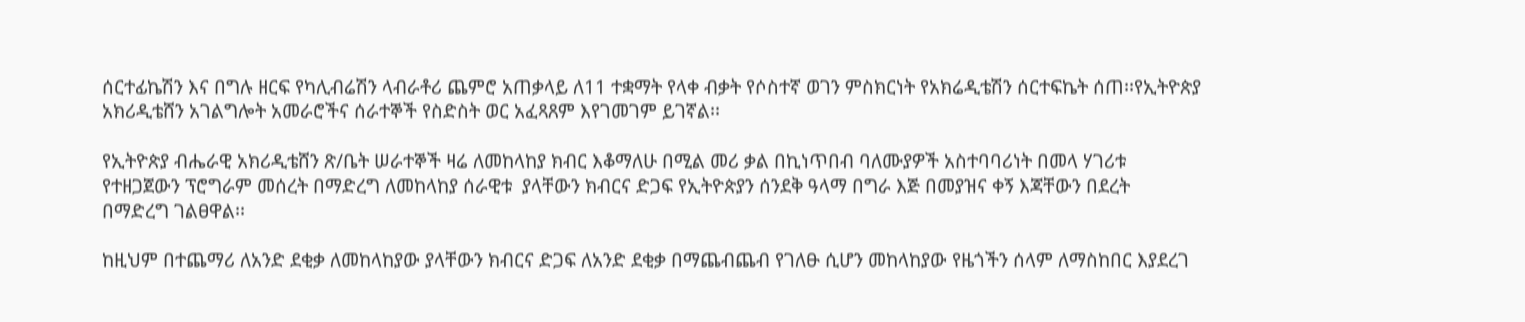ሰርተፊኬሽን እና በግሉ ዘርፍ የካሊብሬሽን ላብራቶሪ ጨምሮ አጠቃላይ ለ11 ተቋማት የላቀ ብቃት የሶስተኛ ወገን ምስክርነት የአክሬዲቴሽን ሰርተፍኬት ሰጠ፡፡የኢትዮጵያ አክሪዲቴሸን አገልግሎት አመራሮችና ሰራተኞች የስድስት ወር አፈጻጸም እየገመገም ይገኛል፡፡

የኢትዮጵያ ብሔራዊ አክሪዲቴሸን ጽ/ቤት ሠራተኞች ዛሬ ለመከላከያ ክብር እቆማለሁ በሚል መሪ ቃል በኪነጥበብ ባለሙያዎች አስተባባሪነት በመላ ሃገሪቱ የተዘጋጀውን ፕሮግራም መሰረት በማድረግ ለመከላከያ ሰራዊቱ  ያላቸውን ክብርና ድጋፍ የኢትዮጵያን ሰንደቅ ዓላማ በግራ እጅ በመያዝና ቀኝ እጃቸውን በደረት በማድረግ ገልፀዋል፡፡

ከዚህም በተጨማሪ ለአንድ ደቂቃ ለመከላከያው ያላቸውን ክብርና ድጋፍ ለአንድ ደቂቃ በማጨብጨብ የገለፁ ሲሆን መከላከያው የዜጎችን ሰላም ለማስከበር እያደረገ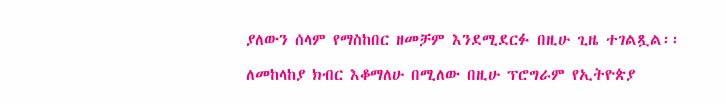ያለውን ሰላም የማስከበር ዘመቻም እንደሚደርፉ በዚሁ ጊዜ ተገልጿል፡፡

ለመከላከያ ክብር እቆማለሁ በሚለው በዚሁ ፕሮግራም የኢትዮጵያ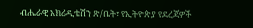ብሔራዊ አክሪዲቴሽን ጽ/ቤት፣ የኢትዮጵያ የደረጃዎች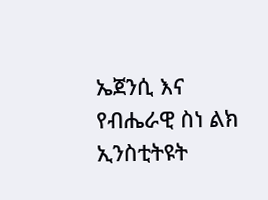ኤጀንሲ እና የብሔራዊ ስነ ልክ ኢንስቲትዩት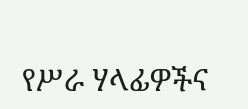የሥራ ሃላፊዎችና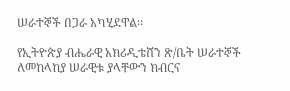ሠራተኞች በጋራ አካሂደዋል፡፡

የኢትዮጵያ ብሔራዊ አክሪዲቴሸን ጽ/ቤት ሠራተኞች ለመከላከያ ሠራዊቱ ያላቸውን ክብርና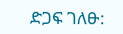ድጋፍ ገለፁ: